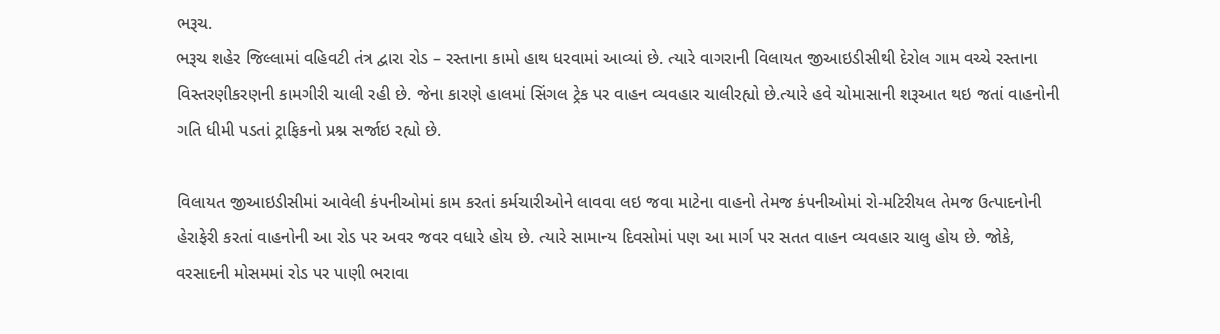ભરૂચ.
ભરૂચ શહેર જિલ્લામાં વહિવટી તંત્ર દ્વારા રોડ – રસ્તાના કામો હાથ ધરવામાં આવ્યાં છે. ત્યારે વાગરાની વિલાયત જીઆઇડીસીથી દેરોલ ગામ વચ્ચે રસ્તાના વિસ્તરણીકરણની કામગીરી ચાલી રહી છે. જેના કારણે હાલમાં સિંગલ ટ્રેક પર વાહન વ્યવહાર ચાલીરહ્યો છે.ત્યારે હવે ચોમાસાની શરૂઆત થઇ જતાં વાહનોની ગતિ ધીમી પડતાં ટ્રાફિકનો પ્રશ્ન સર્જાઇ રહ્યો છે.

વિલાયત જીઆઇડીસીમાં આવેલી કંપનીઓમાં કામ કરતાં કર્મચારીઓને લાવવા લઇ જવા માટેના વાહનો તેમજ કંપનીઓમાં રો-મટિરીયલ તેમજ ઉત્પાદનોની હેરાફેરી કરતાં વાહનોની આ રોડ પર અવર જવર વધારે હોય છે. ત્યારે સામાન્ય દિવસોમાં પણ આ માર્ગ પર સતત વાહન વ્યવહાર ચાલુ હોય છે. જોકે, વરસાદની મોસમમાં રોડ પર પાણી ભરાવા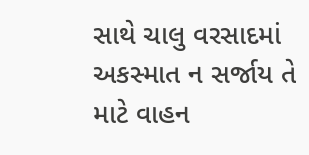સાથે ચાલુ વરસાદમાં અકસ્માત ન સર્જાય તે માટે વાહન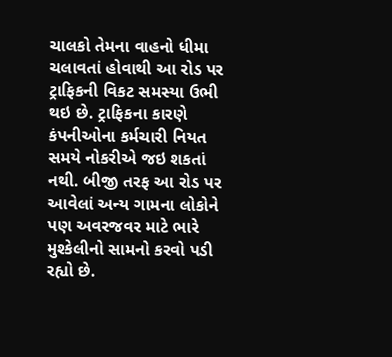ચાલકો તેમના વાહનો ધીમા ચલાવતાં હોવાથી આ રોડ પર ટ્રાફિકની વિકટ સમસ્યા ઉભી થઇ છે. ટ્રાફિકના કારણે કંપનીઓના કર્મચારી નિયત સમયે નોકરીએ જઇ શકતાં નથી. બીજી તરફ આ રોડ પર આવેલાં અન્ય ગામના લોકોને પણ અવરજવર માટે ભારે મુશ્કેલીનો સામનો કરવો પડી રહ્યો છે.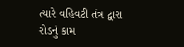ત્યારે વહિવટી તંત્ર દ્વારા રોડનું કામ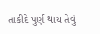તાકીદે પુર્ણ થાય તેવું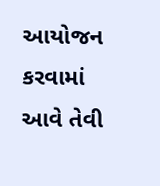આયોજન કરવામાં આવે તેવી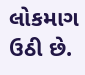લોકમાગ ઉઠી છે.